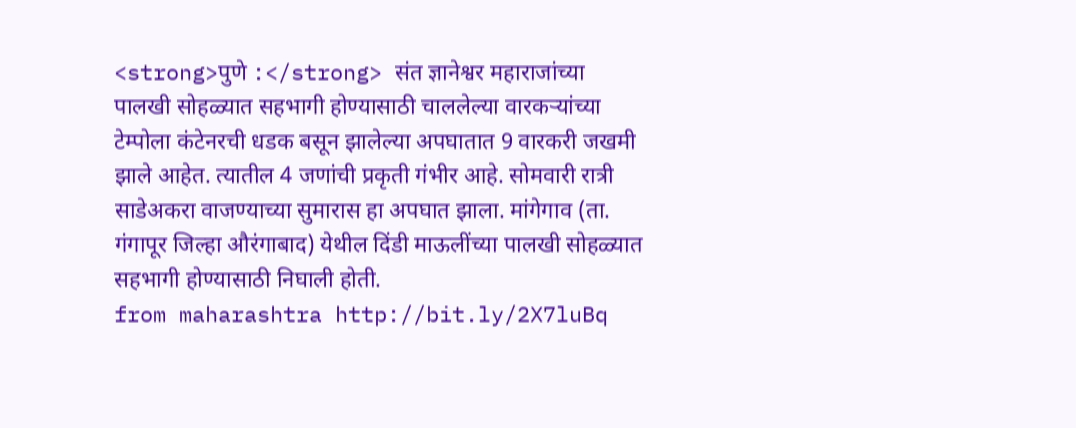<strong>पुणे :</strong> संत ज्ञानेश्वर महाराजांच्या पालखी सोहळ्यात सहभागी होण्यासाठी चाललेल्या वारकऱ्यांच्या टेम्पोला कंटेनरची धडक बसून झालेल्या अपघातात 9 वारकरी जखमी झाले आहेत. त्यातील 4 जणांची प्रकृती गंभीर आहे. सोमवारी रात्री साडेअकरा वाजण्याच्या सुमारास हा अपघात झाला. मांगेगाव (ता. गंगापूर जिल्हा औरंगाबाद) येथील दिंडी माऊलींच्या पालखी सोहळ्यात सहभागी होण्यासाठी निघाली होती.
from maharashtra http://bit.ly/2X7luBq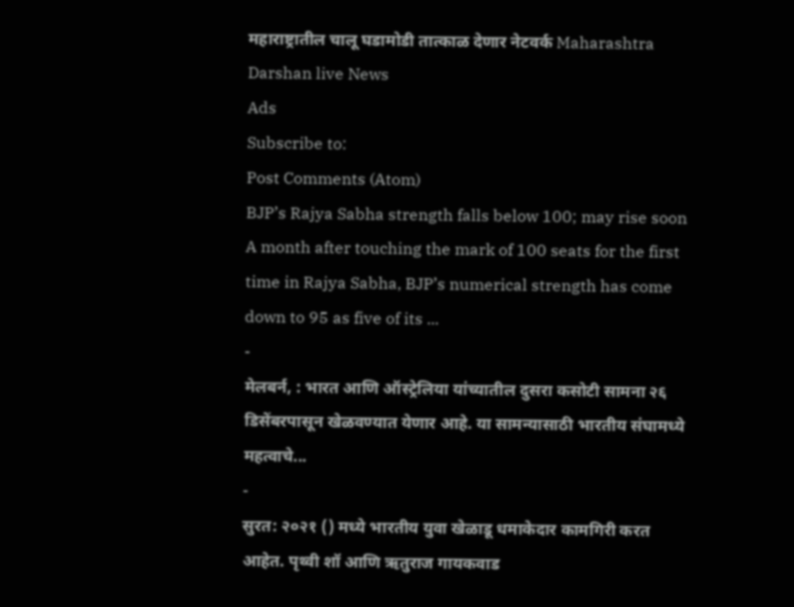महाराष्ट्रातील चालू घडामोडी तात्काळ देणार नेटवर्क Maharashtra Darshan live News
Ads
Subscribe to:
Post Comments (Atom)
BJP’s Rajya Sabha strength falls below 100; may rise soon
A month after touching the mark of 100 seats for the first time in Rajya Sabha, BJP’s numerical strength has come down to 95 as five of its ...
-
मेलबर्न, : भारत आणि ऑस्ट्रेलिया यांच्यातील दुसरा कसोटी सामना २६ डिसेंबरपासून खेळवण्यात येणार आहे. या सामन्यासाठी भारतीय संघामध्ये महत्वाचे...
-
सुरत: २०२१ () मध्ये भारतीय युवा खेळाडू धमाकेदार कामगिरी करत आहेत. पृथ्वी शॉ आणि ऋतुराज गायकवाड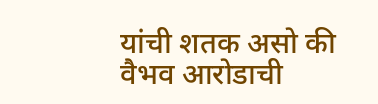यांची शतक असो की वैभव आरोडाची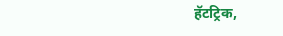हॅटट्रिक,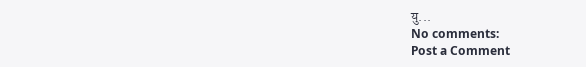यु...
No comments:
Post a Comment